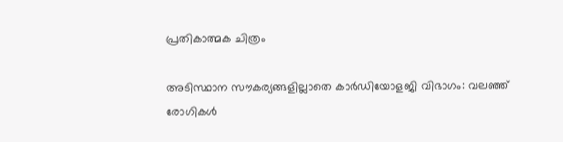പ്രതികാത്മക ചിത്രം

അടിസ്ഥാന സൗകര്യങ്ങളില്ലാതെ കാർഡിയോളജി വിഭാഗം: വലഞ്ഞ് രോഗികൾ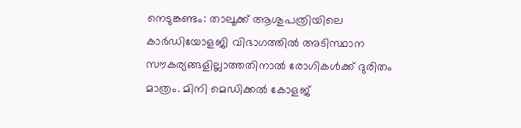നെടുങ്കണ്ടം: താലൂക്ക് ആശുപത്രിയിലെ കാർഡിയോളജി വിഭാഗത്തിൽ അടിസ്ഥാന സൗകര്യങ്ങളില്ലാത്തതിനാൽ രോഗികൾക്ക് ദുരിതം മാത്രം. മിനി മെഡിക്കല്‍ കോളജ്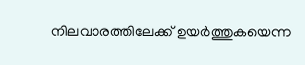നിലവാരത്തിലേക്ക് ഉയര്‍ത്തുകയെന്ന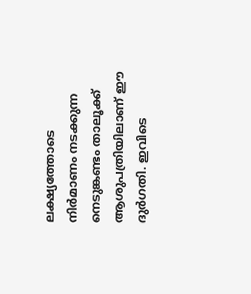ലക്ഷ്യത്തോടെ നിര്‍മാണം നടക്കുന്ന നെടുങ്കണ്ടം താലൂക്ക് ആശുപത്രിയിലാണ് ഈ ദുർഗതി. ഇവിടെ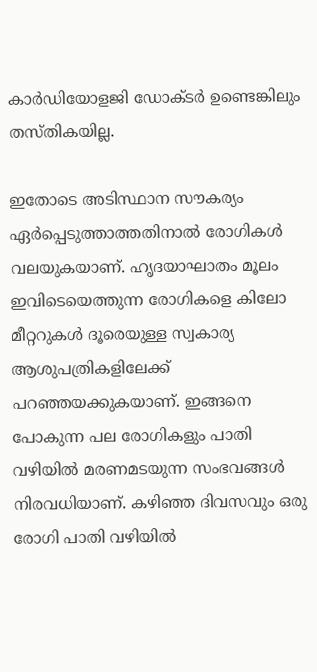കാര്‍ഡിയോളജി ഡോക്ടര്‍ ഉണ്ടെങ്കിലും തസ്തികയില്ല.

ഇതോടെ അടിസ്ഥാന സൗകര്യം ഏര്‍പ്പെടുത്താത്തതിനാല്‍ രോഗികള്‍ വലയുകയാണ്. ഹൃദയാഘാതം മൂലം ഇവിടെയെത്തുന്ന രോഗികളെ കിലോ മീറ്ററുകൾ ദൂരെയുള്ള സ്വകാര്യ ആശുപത്രികളിലേക്ക് പറഞ്ഞയക്കുകയാണ്. ഇങ്ങനെ പോകുന്ന പല രോഗികളും പാതി വഴിയില്‍ മരണമടയുന്ന സംഭവങ്ങൾ നിരവധിയാണ്. കഴിഞ്ഞ ദിവസവും ഒരു രോഗി പാതി വഴിയില്‍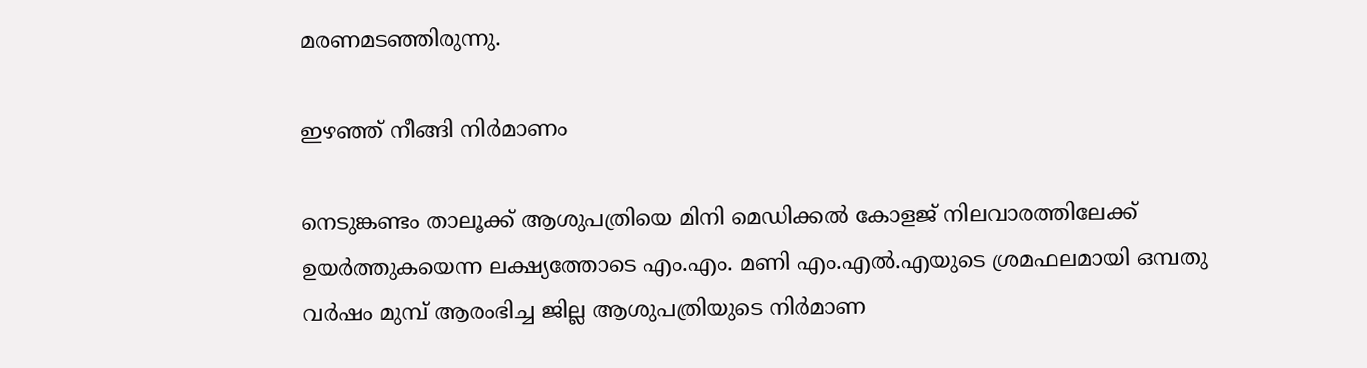മരണമടഞ്ഞിരുന്നു.

ഇഴഞ്ഞ് നീങ്ങി നിർമാണം

നെടുങ്കണ്ടം താലൂക്ക് ആശുപത്രിയെ മിനി മെഡിക്കല്‍ കോളജ് നിലവാരത്തിലേക്ക് ഉയര്‍ത്തുകയെന്ന ലക്ഷ്യത്തോടെ എം.എം. മണി എം.എല്‍.എയുടെ ശ്രമഫലമായി ഒമ്പതു വര്‍ഷം മുമ്പ് ആരംഭിച്ച ജില്ല ആശുപത്രിയുടെ നിര്‍മാണ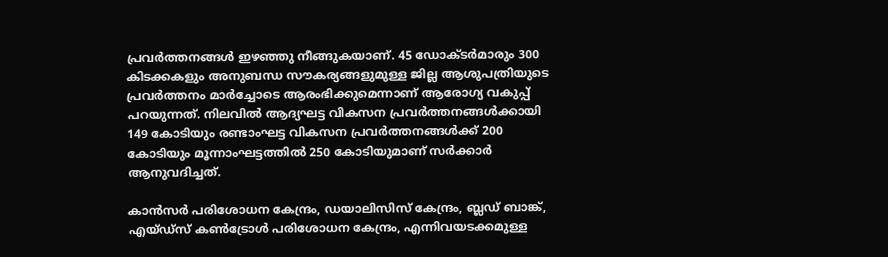പ്രവര്‍ത്തനങ്ങള്‍ ഇഴഞ്ഞു നീങ്ങുകയാണ്. 45 ഡോക്ടര്‍മാരും 300 കിടക്കകളും അനുബന്ധ സൗകര്യങ്ങളുമുള്ള ജില്ല ആശുപത്രിയുടെ പ്രവര്‍ത്തനം മാര്‍ച്ചോടെ ആരംഭിക്കുമെന്നാണ് ആരോഗ്യ വകുപ്പ് പറയുന്നത്. നിലവില്‍ ആദ്യഘട്ട വികസന പ്രവര്‍ത്തനങ്ങള്‍ക്കായി 149 കോടിയും രണ്ടാംഘട്ട വികസന പ്രവര്‍ത്തനങ്ങള്‍ക്ക് 200 കോടിയും മൂന്നാംഘട്ടത്തില്‍ 250 കോടിയുമാണ് സര്‍ക്കാര്‍ ആനുവദിച്ചത്.

കാന്‍സര്‍ പരിശോധന കേന്ദ്രം, ഡയാലിസിസ്‌ കേന്ദ്രം, ബ്ലഡ് ബാങ്ക്, എയ്ഡ്‌സ് കണ്‍ട്രോള്‍ പരിശോധന കേന്ദ്രം, എന്നിവയടക്കമുള്ള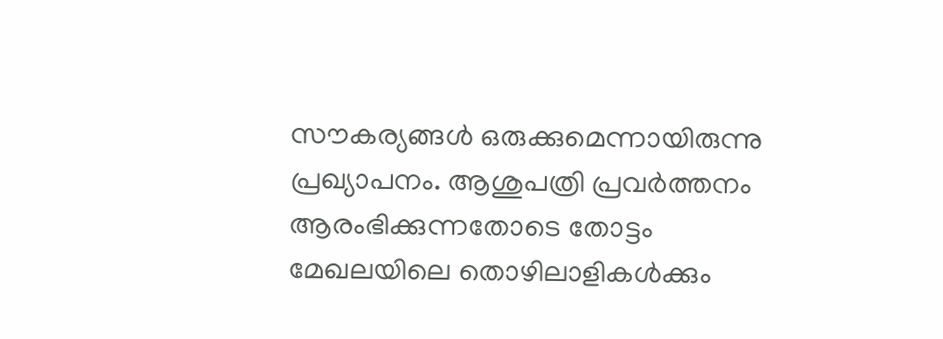സൗകര്യങ്ങള്‍ ഒരുക്കുമെന്നായിരുന്നു പ്രഖ്യാപനം. ആശുപത്രി പ്രവര്‍ത്തനം ആരംഭിക്കുന്നതോടെ തോട്ടം മേഖലയിലെ തൊഴിലാളികള്‍ക്കും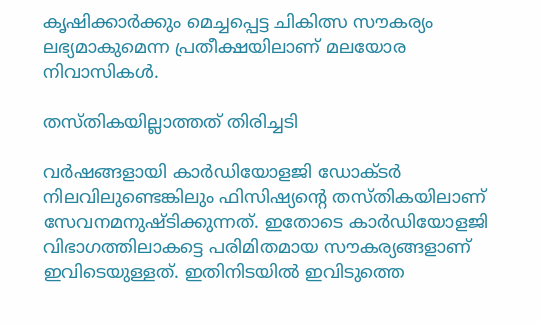കൃഷിക്കാര്‍ക്കും മെച്ചപ്പെട്ട ചികിത്സ സൗകര്യം ലഭ്യമാകുമെന്ന പ്രതീക്ഷയിലാണ് മലയോര നിവാസികള്‍.

തസ്തികയില്ലാത്തത് തിരിച്ചടി

വര്‍ഷങ്ങളായി കാര്‍ഡിയോളജി ഡോക്ടര്‍ നിലവിലുണ്ടെങ്കിലും ഫിസിഷ്യന്റെ തസ്തികയിലാണ് സേവനമനുഷ്ടിക്കുന്നത്. ഇതോടെ കാർഡിയോളജി വിഭാഗത്തിലാകട്ടെ പരിമിതമായ സൗകര്യങ്ങളാണ് ഇവിടെയുള്ളത്. ഇതിനിടയിൽ ഇവിടുത്തെ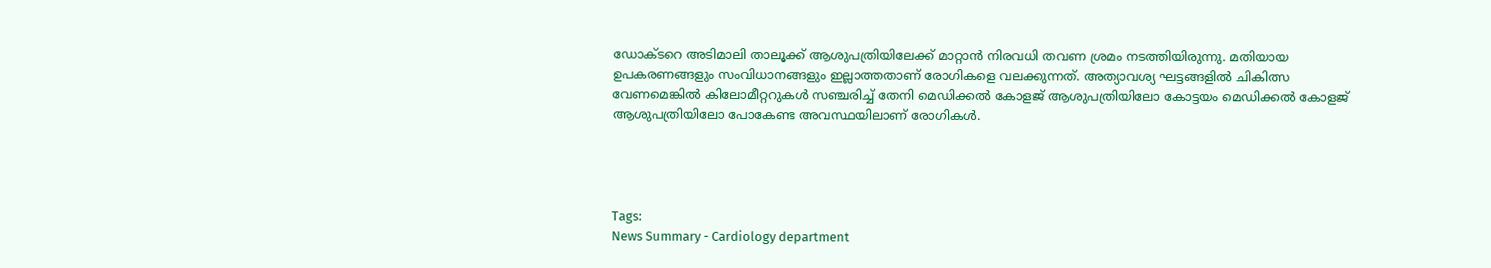ഡോക്ടറെ അടിമാലി താലൂക്ക് ആശുപത്രിയിലേക്ക് മാറ്റാന്‍ നിരവധി തവണ ശ്രമം നടത്തിയിരുന്നു. മതിയായ ഉപകരണങ്ങളും സംവിധാനങ്ങളും ഇല്ലാത്തതാണ് രോഗികളെ വലക്കുന്നത്. അത്യാവശ്യ ഘട്ടങ്ങളില്‍ ചികിത്സ വേണമെങ്കില്‍ കിലോമീറ്ററുകള്‍ സഞ്ചരിച്ച് തേനി മെഡിക്കല്‍ കോളജ് ആശുപത്രിയിലോ കോട്ടയം മെഡിക്കല്‍ കോളജ് ആശുപത്രിയിലോ പോകേണ്ട അവസ്ഥയിലാണ് രോഗികള്‍.




Tags:
News Summary - Cardiology department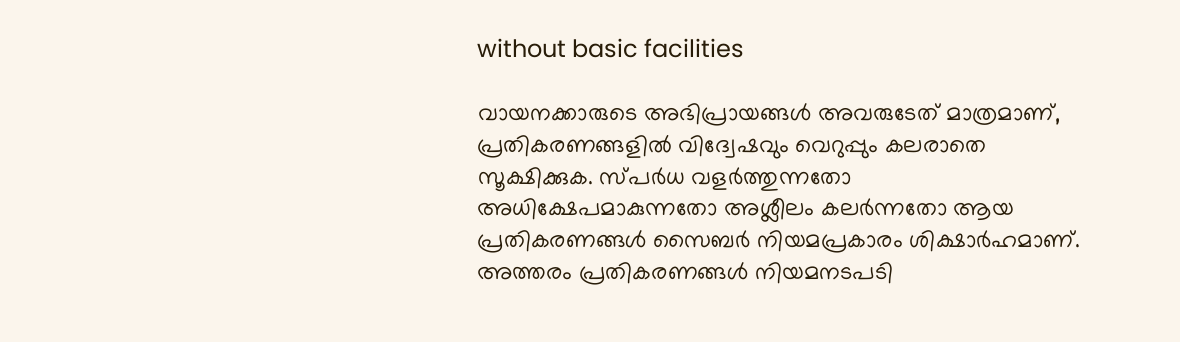without basic facilities

വായനക്കാരുടെ അഭിപ്രായങ്ങള്‍ അവരുടേത് മാത്രമാണ്, പ്രതികരണങ്ങളിൽ വിദ്വേഷവും വെറുപ്പും കലരാതെ സൂക്ഷിക്കുക. സ്പർധ വളർത്തുന്നതോ അധിക്ഷേപമാകുന്നതോ അശ്ലീലം കലർന്നതോ ആയ പ്രതികരണങ്ങൾ സൈബർ നിയമപ്രകാരം ശിക്ഷാർഹമാണ്. അത്തരം പ്രതികരണങ്ങൾ നിയമനടപടി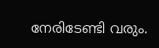നേരിടേണ്ടി വരും.